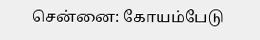சென்னை: கோயம்பேடு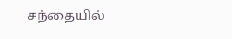சந்தையில்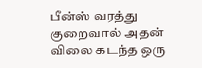பீன்ஸ் வரத்து குறைவால் அதன் விலை கடந்த ஒரு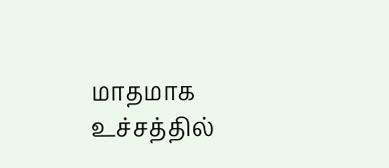மாதமாக உச்சத்தில்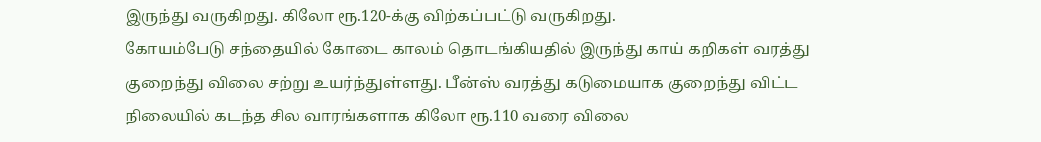இருந்து வருகிறது. கிலோ ரூ.120-க்கு விற்கப்பட்டு வருகிறது.
கோயம்பேடு சந்தையில் கோடை காலம் தொடங்கியதில் இருந்து காய் கறிகள் வரத்து குறைந்து விலை சற்று உயர்ந்துள்ளது. பீன்ஸ் வரத்து கடுமையாக குறைந்து விட்ட நிலையில் கடந்த சில வாரங்களாக கிலோ ரூ.110 வரை விலை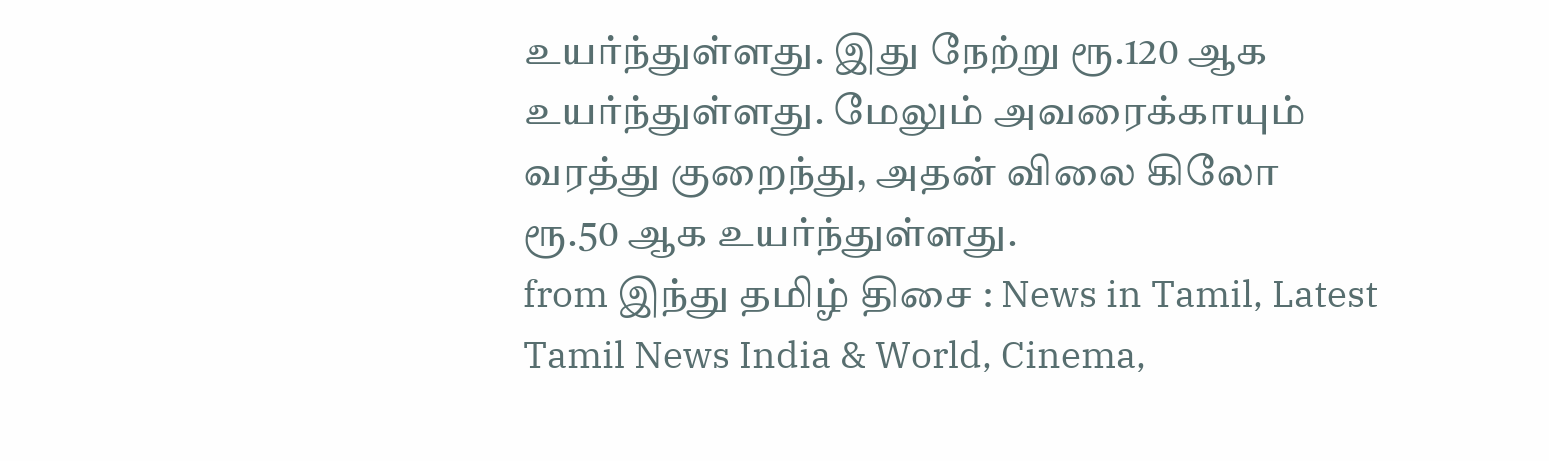உயர்ந்துள்ளது. இது நேற்று ரூ.120 ஆக உயர்ந்துள்ளது. மேலும் அவரைக்காயும் வரத்து குறைந்து, அதன் விலை கிலோ ரூ.50 ஆக உயர்ந்துள்ளது.
from இந்து தமிழ் திசை : News in Tamil, Latest Tamil News India & World, Cinema,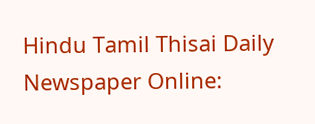Hindu Tamil Thisai Daily Newspaper Online: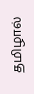தமிழால்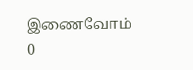இணைவோம்
0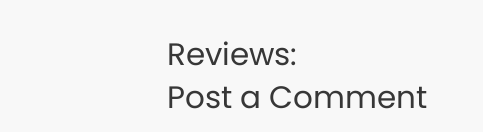Reviews:
Post a Comment